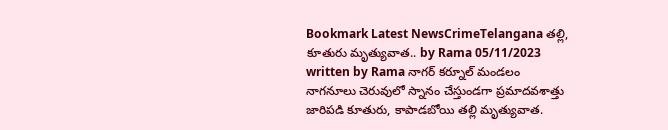Bookmark Latest NewsCrimeTelangana తల్లి, కూతురు మృత్యువాత.. by Rama 05/11/2023 written by Rama నాగర్ కర్నూల్ మండలం నాగనూలు చెరువులో స్నానం చేస్తుండగా ప్రమాదవశాత్తు జారిపడి కూతురు, కాపాడబోయి తల్లి మృత్యువాత.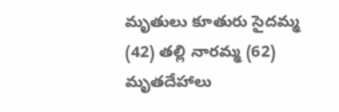మృతులు కూతురు సైదమ్మ (42) తల్లి నారమ్మ (62) మృతదేహాలు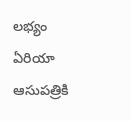లభ్యం ఏరియా ఆసుపత్రికి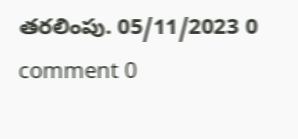తరలింపు. 05/11/2023 0 comment 0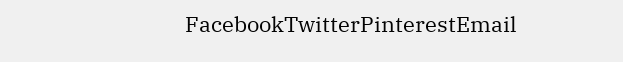FacebookTwitterPinterestEmail